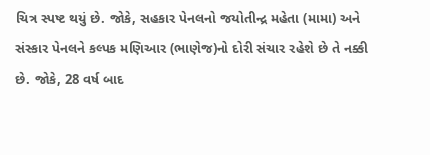ચિત્ર સ્પષ્ટ થયું છે. જોકે, સહકાર પેનલનો જયોતીન્દ્ર મહેતા (મામા) અને સંસ્કાર પેનલને કલ્પક મણિઆર (ભાણેજ)નો દોરી સંચાર રહેશે છે તે નક્કી છે. જોકે, 28 વર્ષ બાદ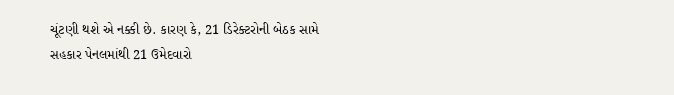ચૂંટણી થશે એ નક્કી છે. કારણ કે, 21 ડિરેક્ટરોની બેઠક સામે સહકાર પેનલમાંથી 21 ઉમેદવારો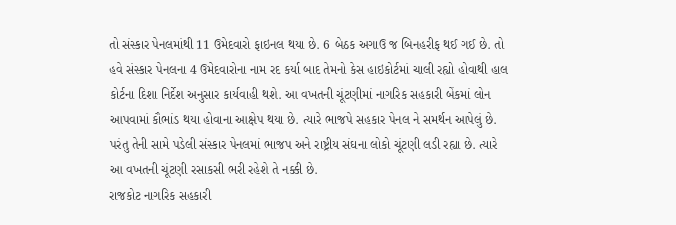તો સંસ્કાર પેનલમાંથી 11 ઉમેદવારો ફાઇનલ થયા છે. 6 બેઠક અગાઉ જ બિનહરીફ થઈ ગઈ છે. તો હવે સંસ્કાર પેનલના 4 ઉમેદવારોના નામ રદ કર્યા બાદ તેમનો કેસ હાઇકોર્ટમાં ચાલી રહ્યો હોવાથી હાલ કોર્ટના દિશા નિર્દેશ અનુસાર કાર્યવાહી થશે. આ વખતની ચૂંટણીમાં નાગરિક સહકારી બેંકમાં લોન આપવામાં કૌભાંડ થયા હોવાના આક્ષેપ થયા છે. ત્યારે ભાજપે સહકાર પેનલ ને સમર્થન આપેલું છે. પરંતુ તેની સામે પડેલી સંસ્કાર પેનલમાં ભાજપ અને રાષ્ટ્રીય સંઘના લોકો ચૂંટણી લડી રહ્યા છે. ત્યારે આ વખતની ચૂંટણી રસાકસી ભરી રહેશે તે નક્કી છે.
રાજકોટ નાગરિક સહકારી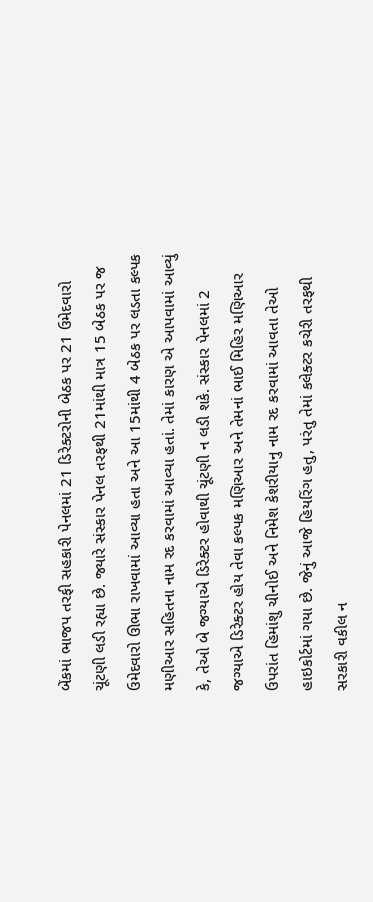બેંકમાં ભાજપ તરફી સહકારી પેનલમાં 21 ડિરેક્ટરોની બેઠક પર 21 ઉમેદવારો ચૂંટણી લડી રહ્યા છે. જ્યારે સંસ્કાર પેનલ તરફથી 21માંથી માત્ર 15 બેઠક પર જ ઉમેદવારો ઊભા રાખવામાં આવ્યા હતા અને આ 15માંથી 4 બેઠક પર લડતા કલ્પક મણીઆર સહિતના નામ રદ કરવામાં આવ્યા હતાં. તેમાં કારણ એ આપવામાં આવ્યું કે, તેઓ બે જગ્યાએ ડિરેક્ટર હોવાથી ચૂંટણી ન લડી શકે. સંસ્કાર પેનલમાં 2 જગ્યાએ ડિરેક્ટર હોય તેવા કલ્પક મણિઆર અને તેમનાં ભાઈ મિહિર મણિઆર ઉપરાંત હિમાંશુ ચીનોઈ અને નિમેશ કેશરીયાનુ નામ રદ કરવામાં આવતા તેઓ હાઇકોર્ટમાં ગયા છે. જેનું આજે હિયરિંગ હતુ, પરંતુ તેમાં કલેક્ટર કચેરી તરફથી સરકારી વકીલ ન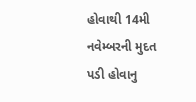હોવાથી 14મી નવેમ્બરની મુદત પડી હોવાનુ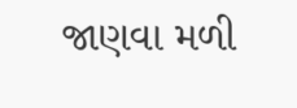જાણવા મળી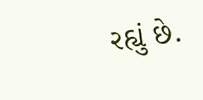રહ્યું છે.